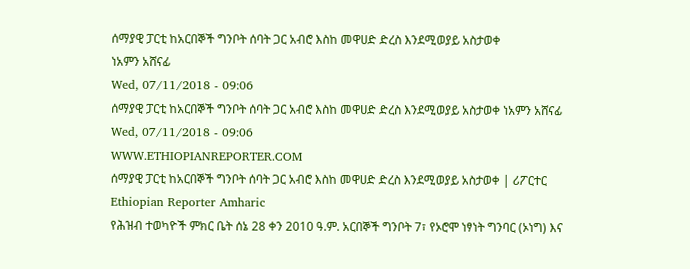ሰማያዊ ፓርቲ ከአርበኞች ግንቦት ሰባት ጋር አብሮ እስከ መዋሀድ ድረስ እንደሚወያይ አስታወቀ
ነአምን አሸናፊ
Wed, 07/11/2018 - 09:06
ሰማያዊ ፓርቲ ከአርበኞች ግንቦት ሰባት ጋር አብሮ እስከ መዋሀድ ድረስ እንደሚወያይ አስታወቀ ነአምን አሸናፊ Wed, 07/11/2018 - 09:06
WWW.ETHIOPIANREPORTER.COM
ሰማያዊ ፓርቲ ከአርበኞች ግንቦት ሰባት ጋር አብሮ እስከ መዋሀድ ድረስ እንደሚወያይ አስታወቀ | ሪፖርተር Ethiopian Reporter Amharic
የሕዝብ ተወካዮች ምክር ቤት ሰኔ 28 ቀን 2010 ዓ.ም. አርበኞች ግንቦት 7፣ የኦሮሞ ነፃነት ግንባር (ኦነግ) እና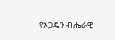የኦጋዴን ብሔራዊ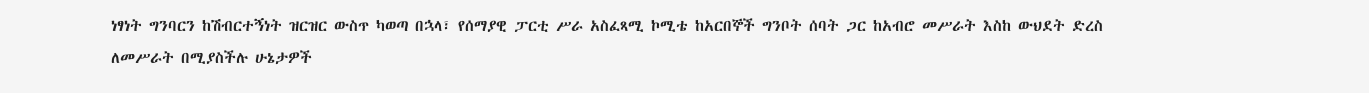ነፃነት ግንባርን ከሽብርተኝነት ዝርዝር ውስጥ ካወጣ በኋላ፣ የሰማያዊ ፓርቲ ሥራ አስፈጻሚ ኮሚቴ ከአርበኞች ግንቦት ሰባት ጋር ከአብሮ መሥራት እስከ ውህደት ድረስ ለመሥራት በሚያስችሉ ሁኔታዎች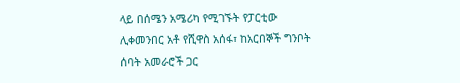ላይ በሰሜን አሜሪካ የሚገኙት የፓርቲው ሊቀመንበር አቶ የሺዋስ አሰፋ፣ ከአርበኞች ግንቦት ሰባት አመራሮች ጋር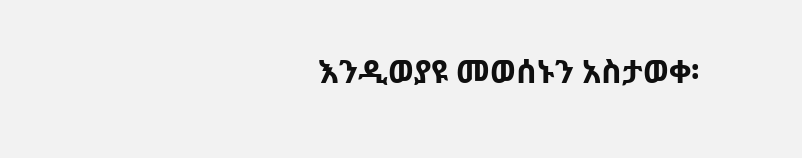እንዲወያዩ መወሰኑን አስታወቀ፡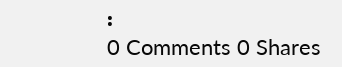፡
0 Comments 0 Shares